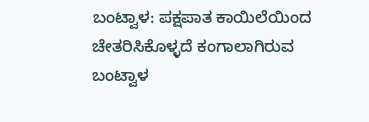ಬಂಟ್ವಾಳ: ಪಕ್ಷಪಾತ ಕಾಯಿಲೆಯಿಂದ ಚೇತರಿಸಿಕೊಳ್ಳದೆ ಕಂಗಾಲಾಗಿರುವ ಬಂಟ್ವಾಳ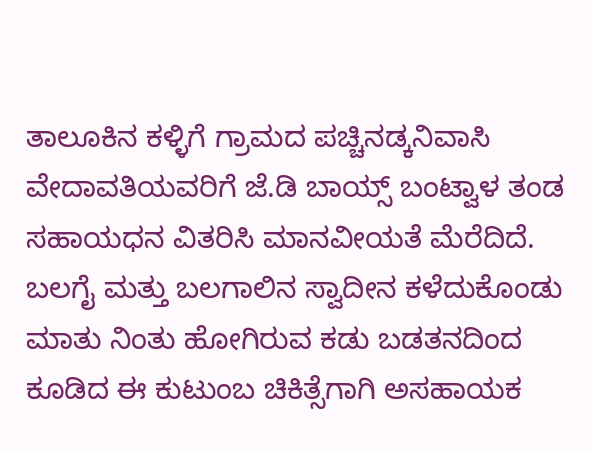ತಾಲೂಕಿನ ಕಳ್ಳಿಗೆ ಗ್ರಾಮದ ಪಚ್ಚಿನಡ್ಕನಿವಾಸಿ ವೇದಾವತಿಯವರಿಗೆ ಜೆ.ಡಿ ಬಾಯ್ಸ್ ಬಂಟ್ವಾಳ ತಂಡ ಸಹಾಯಧನ ವಿತರಿಸಿ ಮಾನವೀಯತೆ ಮೆರೆದಿದೆ.
ಬಲಗೈ ಮತ್ತು ಬಲಗಾಲಿನ ಸ್ವಾದೀನ ಕಳೆದುಕೊಂಡು ಮಾತು ನಿಂತು ಹೋಗಿರುವ ಕಡು ಬಡತನದಿಂದ ಕೂಡಿದ ಈ ಕುಟುಂಬ ಚಿಕಿತ್ಸೆಗಾಗಿ ಅಸಹಾಯಕ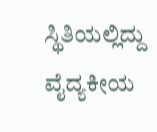ಸ್ಥಿತಿಯಲ್ಲಿದ್ದು ವೈದ್ಯಕೀಯ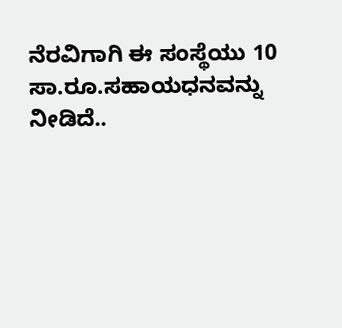ನೆರವಿಗಾಗಿ ಈ ಸಂಸ್ಥೆಯು 10 ಸಾ.ರೂ.ಸಹಾಯಧನವನ್ನು ನೀಡಿದೆ..